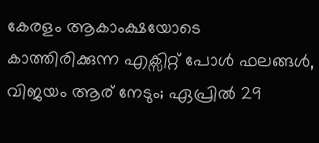കേരളം ആകാംക്ഷയോടെ കാത്തിരിക്കുന്ന എക്സിറ്റ് പോൾ ഫലങ്ങൾ, വിജയം ആര് നേടും; ഏപ്രിൽ 29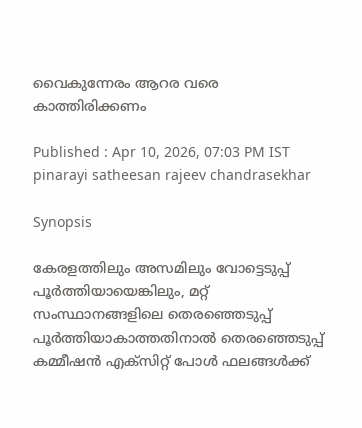വൈകുന്നേരം ആറര വരെ കാത്തിരിക്കണം

Published : Apr 10, 2026, 07:03 PM IST
pinarayi satheesan rajeev chandrasekhar

Synopsis

കേരളത്തിലും അസമിലും വോട്ടെടുപ്പ് പൂർത്തിയായെങ്കിലും, മറ്റ് സംസ്ഥാനങ്ങളിലെ തെരഞ്ഞെടുപ്പ് പൂർത്തിയാകാത്തതിനാൽ തെരഞ്ഞെടുപ്പ് കമ്മീഷൻ എക്സിറ്റ് പോൾ ഫലങ്ങൾക്ക്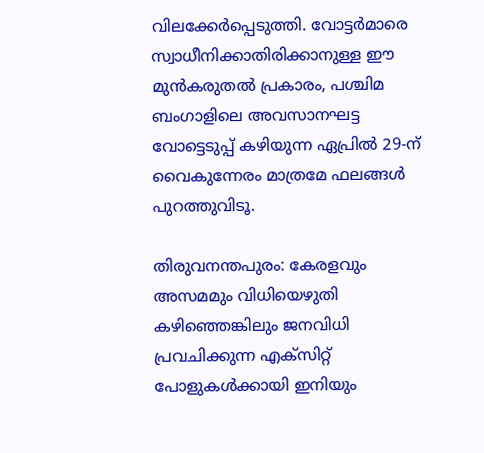വിലക്കേർപ്പെടുത്തി. വോട്ടർമാരെ സ്വാധീനിക്കാതിരിക്കാനുള്ള ഈ മുൻകരുതൽ പ്രകാരം, പശ്ചിമ ബംഗാളിലെ അവസാനഘട്ട വോട്ടെടുപ്പ് കഴിയുന്ന ഏപ്രിൽ 29-ന് വൈകുന്നേരം മാത്രമേ ഫലങ്ങൾ പുറത്തുവിടൂ.

തിരുവനന്തപുരം: കേരളവും അസമമും വിധിയെഴുതി കഴിഞ്ഞെങ്കിലും ജനവിധി പ്രവചിക്കുന്ന എക്സിറ്റ് പോളുകൾക്കായി ഇനിയും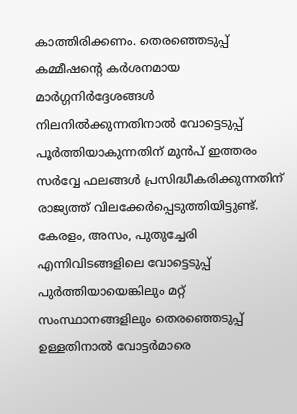കാത്തിരിക്കണം. തെരഞ്ഞെടുപ്പ് കമ്മീഷന്‍റെ കർശനമായ മാർഗ്ഗനിർദ്ദേശങ്ങൾ നിലനിൽക്കുന്നതിനാൽ വോട്ടെടുപ്പ് പൂർത്തിയാകുന്നതിന് മുൻപ് ഇത്തരം സർവ്വേ ഫലങ്ങൾ പ്രസിദ്ധീകരിക്കുന്നതിന് രാജ്യത്ത് വിലക്കേർപ്പെടുത്തിയിട്ടുണ്ട്. കേരളം, അസം, പുതുച്ചേരി എന്നിവിടങ്ങളിലെ വോട്ടെടുപ്പ് പുർത്തിയായെങ്കിലും മറ്റ് സംസ്ഥാനങ്ങളിലും തെരഞ്ഞെടുപ്പ് ഉള്ളതിനാല്‍ വോട്ടർമാരെ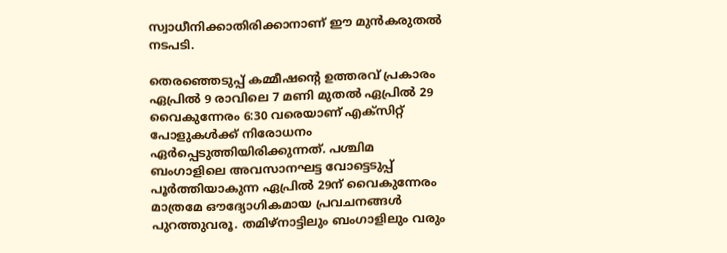സ്വാധീനിക്കാതിരിക്കാനാണ് ഈ മുൻകരുതൽ നടപടി.

തെരഞ്ഞെടുപ്പ് കമ്മീഷന്‍റെ ഉത്തരവ് പ്രകാരം ഏപ്രിൽ 9 രാവിലെ 7 മണി മുതൽ ഏപ്രിൽ 29 വൈകുന്നേരം 6:30 വരെയാണ് എക്സിറ്റ് പോളുകൾക്ക് നിരോധനം ഏർപ്പെടുത്തിയിരിക്കുന്നത്. പശ്ചിമ ബംഗാളിലെ അവസാനഘട്ട വോട്ടെടുപ്പ് പൂർത്തിയാകുന്ന ഏപ്രിൽ 29ന് വൈകുന്നേരം മാത്രമേ ഔദ്യോഗികമായ പ്രവചനങ്ങൾ പുറത്തുവരൂ. തമിഴ്നാട്ടിലും ബംഗാളിലും വരും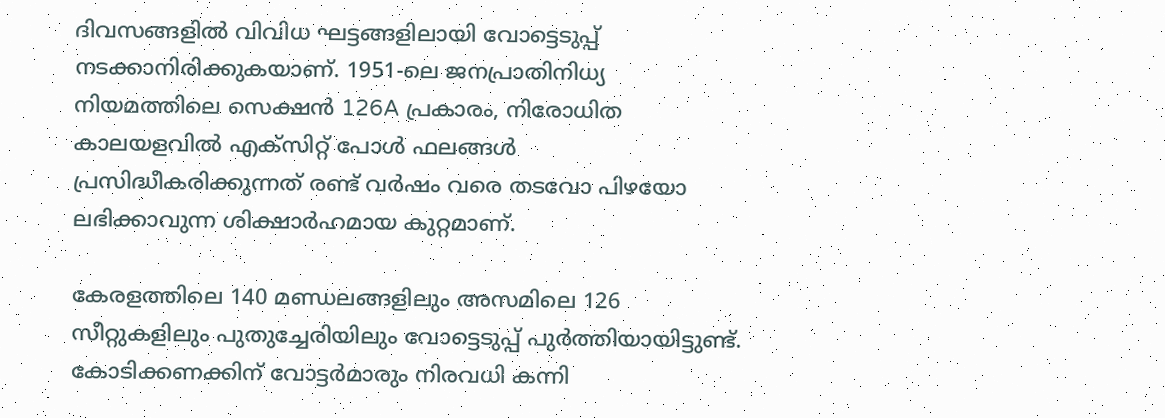ദിവസങ്ങളിൽ വിവിധ ഘട്ടങ്ങളിലായി വോട്ടെടുപ്പ് നടക്കാനിരിക്കുകയാണ്. 1951-ലെ ജനപ്രാതിനിധ്യ നിയമത്തിലെ സെക്ഷൻ 126A പ്രകാരം, നിരോധിത കാലയളവിൽ എക്സിറ്റ് പോൾ ഫലങ്ങൾ പ്രസിദ്ധീകരിക്കുന്നത് രണ്ട് വർഷം വരെ തടവോ പിഴയോ ലഭിക്കാവുന്ന ശിക്ഷാർഹമായ കുറ്റമാണ്.

കേരളത്തിലെ 140 മണ്ഡലങ്ങളിലും അസമിലെ 126 സീറ്റുകളിലും പുതുച്ചേരിയിലും വോട്ടെടുപ്പ് പുർത്തിയായിട്ടുണ്ട്. കോടിക്കണക്കിന് വോട്ടർമാരും നിരവധി കന്നി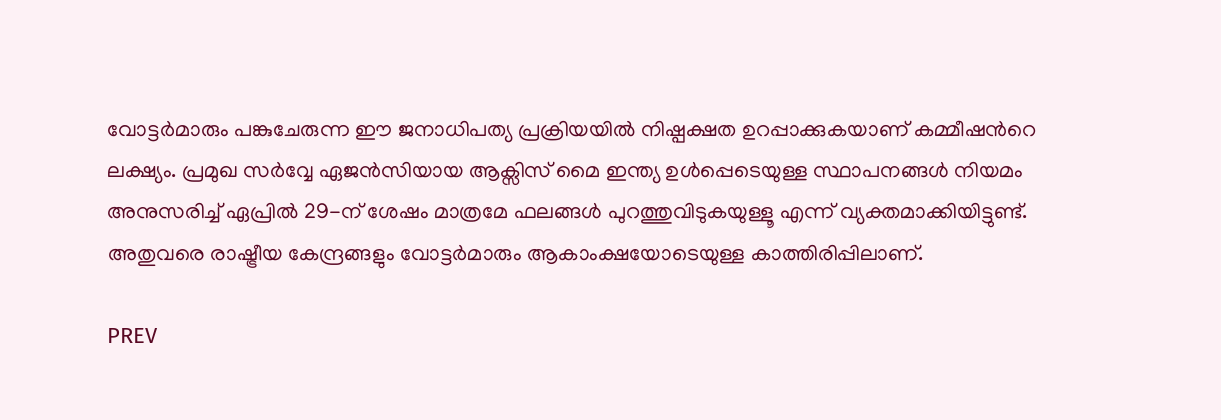വോട്ടർമാരും പങ്കുചേരുന്ന ഈ ജനാധിപത്യ പ്രക്രിയയിൽ നിഷ്പക്ഷത ഉറപ്പാക്കുകയാണ് കമ്മീഷന്‍റെ ലക്ഷ്യം. പ്രമുഖ സർവ്വേ ഏജൻസിയായ ആക്സിസ് മൈ ഇന്ത്യ ഉൾപ്പെടെയുള്ള സ്ഥാപനങ്ങൾ നിയമം അനുസരിച്ച് ഏപ്രിൽ 29-ന് ശേഷം മാത്രമേ ഫലങ്ങൾ പുറത്തുവിടുകയുള്ളൂ എന്ന് വ്യക്തമാക്കിയിട്ടുണ്ട്. അതുവരെ രാഷ്ട്രീയ കേന്ദ്രങ്ങളും വോട്ടർമാരും ആകാംക്ഷയോടെയുള്ള കാത്തിരിപ്പിലാണ്.

PREV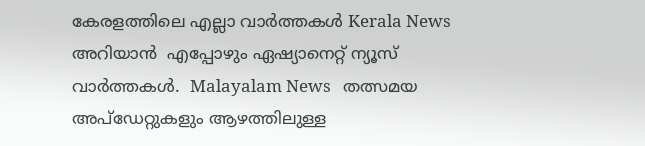കേരളത്തിലെ എല്ലാ വാർത്തകൾ Kerala News അറിയാൻ  എപ്പോഴും ഏഷ്യാനെറ്റ് ന്യൂസ് വാർത്തകൾ.  Malayalam News   തത്സമയ അപ്‌ഡേറ്റുകളും ആഴത്തിലുള്ള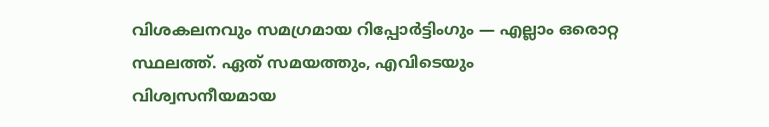വിശകലനവും സമഗ്രമായ റിപ്പോർട്ടിംഗും — എല്ലാം ഒരൊറ്റ സ്ഥലത്ത്. ഏത് സമയത്തും, എവിടെയും വിശ്വസനീയമായ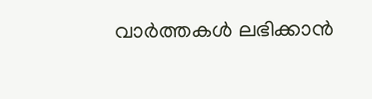വാർത്തകൾ ലഭിക്കാൻ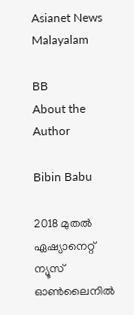Asianet News Malayalam

BB
About the Author

Bibin Babu

2018 മുതല്‍ ഏഷ്യാനെറ്റ് ന്യൂസ് ഓണ്‍ലൈനില്‍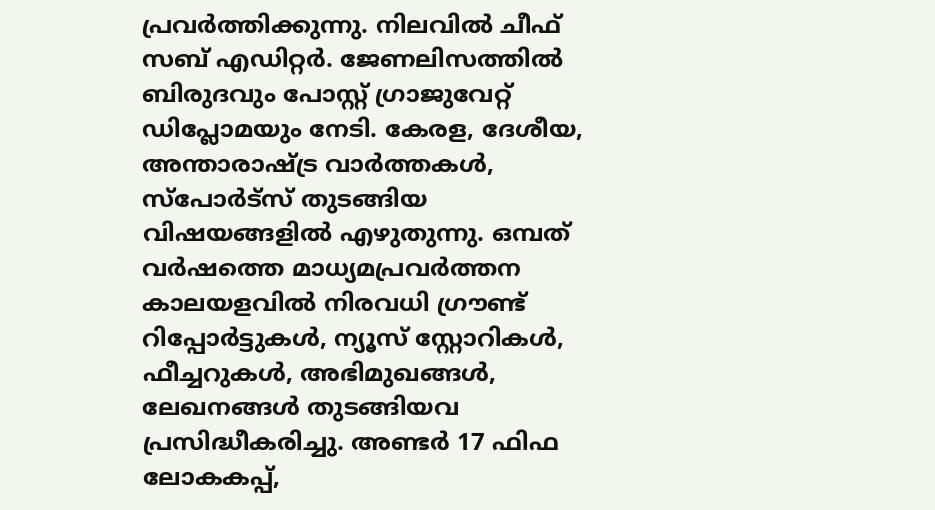പ്രവര്‍ത്തിക്കുന്നു. നിലവില്‍ ചീഫ് സബ് എഡിറ്റർ. ജേണലിസത്തില്‍ ബിരുദവും പോസ്റ്റ് ഗ്രാജുവേറ്റ് ഡിപ്ലോമയും നേടി. കേരള, ദേശീയ, അന്താരാഷ്ട്ര വാര്‍ത്തകള്‍, സ്പോര്‍ട്സ് തുടങ്ങിയ വിഷയങ്ങളില്‍ എഴുതുന്നു. ഒമ്പത് വര്‍ഷത്തെ മാധ്യമപ്രവര്‍ത്തന കാലയളവില്‍ നിരവധി ഗ്രൗണ്ട് റിപ്പോര്‍ട്ടുകള്‍, ന്യൂസ് സ്റ്റോറികള്‍, ഫീച്ചറുകള്‍, അഭിമുഖങ്ങള്‍, ലേഖനങ്ങള്‍ തുടങ്ങിയവ പ്രസിദ്ധീകരിച്ചു. അണ്ടര്‍ 17 ഫിഫ ലോകകപ്പ്,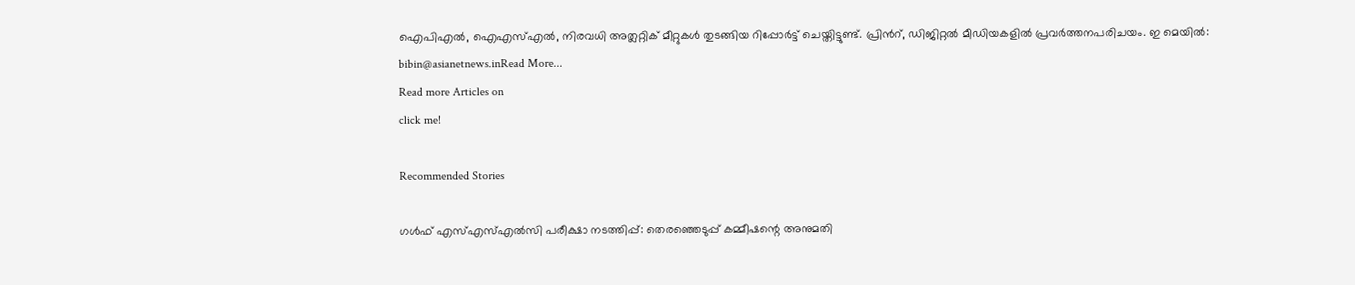ഐപിഎൽ, ഐഎസ്എൽ, നിരവധി അത്ലറ്റിക് മീറ്റുകൾ തുടങ്ങിയ റിപ്പോര്‍ട്ട് ചെയ്തിട്ടുണ്ട്. പ്രിന്‍റ്, ഡിജിറ്റല്‍ മീഡിയകളില്‍ പ്രവര്‍ത്തനപരിചയം. ഇ മെയില്‍: bibin@asianetnews.inRead More...
Read more Articles on
click me!

Recommended Stories

ഗൾഫ് എസ്എസ്എൽസി പരീക്ഷാ നടത്തിപ്പ്: തെരഞ്ഞെടുപ്പ് കമ്മീഷന്റെ അനുമതി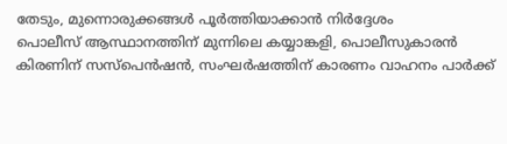തേടും, മുന്നൊരുക്കങ്ങൾ പൂർത്തിയാക്കാൻ നിർദ്ദേശം
പൊലീസ് ആസ്ഥാനത്തിന് മുന്നിലെ കയ്യാങ്കളി, പൊലീസുകാരൻ കിരണിന് സസ്പെൻഷൻ, സംഘർഷത്തിന് കാരണം വാഹനം പാർക്ക്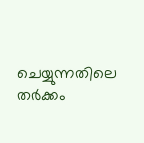ചെയ്യുന്നതിലെ തർക്കം